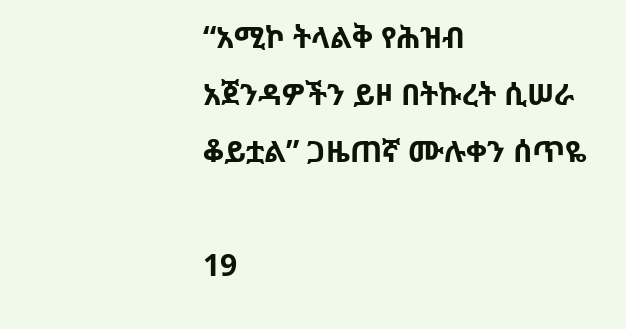“አሚኮ ትላልቅ የሕዝብ አጀንዳዎችን ይዞ በትኩረት ሲሠራ ቆይቷል” ጋዜጠኛ ሙሉቀን ሰጥዬ

19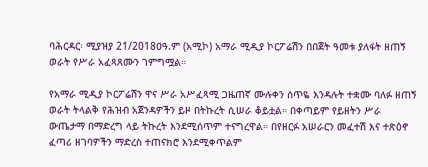ባሕርዳር፡ ሚያዝያ 21/2018ዐዓ.ም (አሚኮ) አማራ ሚዲያ ኮርፖሬሽን በበጀት ዓመቱ ያለፋት ዘጠኝ ወራት የሥራ አፈጻጸሙን ገምግሟል።

የአማራ ሚዲያ ኮርፖሬሽን ዋና ሥራ አሥፈጻሚ ጋዜጠኛ ሙሉቀን ሰጥዬ እንዳሉት ተቋሙ ባለፉ ዘጠኝ ወራት ትላልቅ የሕዝብ አጀንዳዎችን ይዞ በትኩረት ሲሠራ ቆይቷል። በቀጣይም የይዘትን ሥራ ውጤታማ በማድረግ ላይ ትኩረት እንደሚሰጥም ተናግረዋል። በየዘርፉ አሠራርን መፈተሽ እና ተጽዕኖ ፈጣሪ ዘገባዎችን ማድረስ ተጠናክሮ እንደሚቀጥልም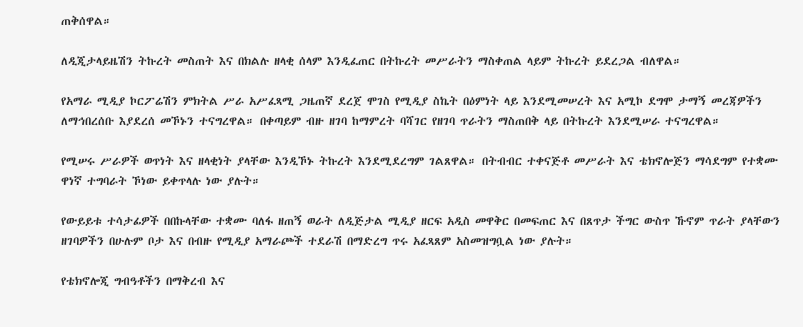ጠቅሰዋል።

ለዲጂታላይዜሽን ትኩረት መስጠት እና በክልሉ ዘላቂ ሰላም እንዲፈጠር በትኩረት መሥራትን ማስቀጠል ላይም ትኩረት ይደረጋል ብለዋል።

የአማራ ሚዲያ ኮርፖሬሽን ምክትል ሥራ አሥፈጻሚ ጋዜጠኛ ደረጀ ሞገስ የሚዲያ ስኬት በዕምነት ላይ እንደሚመሠረት እና አሚኮ ደግሞ ታማኝ መረጃዎችን ለማኅበረሰቡ እያደረሰ መኾኑን ተናግረዋል። በቀጣይም ብዙ ዘገባ ከማምረት ባሻገር የዘገባ ጥራትን ማስጠበቅ ላይ በትኩረት እንደሚሠራ ተናግረዋል።

የሚሠሩ ሥራዎች ወጥነት እና ዘላቂነት ያላቸው እንዲኾኑ ትኩረት እንደሚደረግም ገልጸዋል። በትብብር ተቀናጅቶ መሥራት እና ቴክኖሎጅን ማሳደግም የተቋሙ ዋነኛ ተግባራት ኾነው ይቀጥላሉ ነው ያሉት።

የውይይቱ ተሳታፊዎች በበኩላቸው ተቋሙ ባለፋ ዘጠኝ ወራት ለዲጅታል ሚዲያ ዘርፍ አዲስ መዋቅር በመፍጠር እና በጸጥታ ችግር ውስጥ ኹኖም ጥራት ያላቸውን ዘገባዎችን በሁሉም ቦታ እና በብዙ የሚዲያ አማራጮች ተደራሽ በማድረግ ጥሩ አፈጻጸም አስመዝግቧል ነው ያሉት።

የቴክኖሎጂ ግብዓቶችን በማቅረብ እና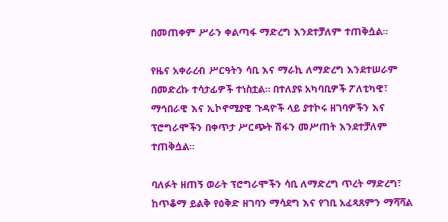በመጠቀም ሥራን ቀልጣፋ ማድረግ እንደተቻለም ተጠቅሷል።

የዜና አቀራረብ ሥርዓትን ሳቢ እና ማራኪ ለማድረግ እንደተሠራም በመድረኩ ተሳታፊዎች ተነስቷል። በተለያዩ አካባቢዎች ፖለቲካዊ፣ ማኅበራዊ እና ኢኮኖሚያዊ ጉዳዮች ላይ ያተኮሩ ዘገባዎችን እና ፕሮግራሞችን በቀጥታ ሥርጭት ሽፋን መሥጠት እንደተቻለም ተጠቅሷል።

ባለፉት ዘጠኝ ወራት ፕሮግራሞችን ሳቢ ለማድረግ ጥረት ማድረግ፣ ከጥቆማ ይልቅ የዕቅድ ዘገባን ማሳደግ እና የገቢ አፈጻጸምን ማሻሻል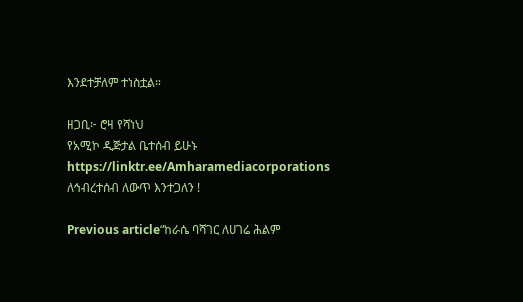እንደተቻለም ተነስቷል።

ዘጋቢ፦ ሮዛ የሻነህ
የአሚኮ ዲጅታል ቤተሰብ ይሁኑ
https://linktr.ee/Amharamediacorporations
ለኅብረተሰብ ለውጥ እንተጋለን !

Previous article“ከራሴ ባሻገር ለሀገሬ ሕልም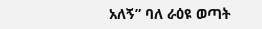አለኝ” ባለ ራዕዩ ወጣት